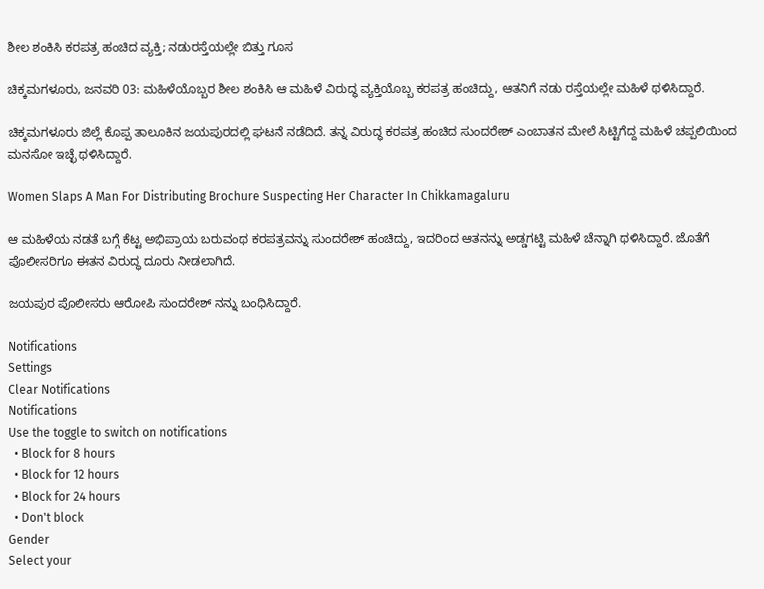ಶೀಲ ಶಂಕಿಸಿ ಕರಪತ್ರ ಹಂಚಿದ ವ್ಯಕ್ತಿ; ನಡುರಸ್ತೆಯಲ್ಲೇ ಬಿತ್ತು ಗೂಸ

ಚಿಕ್ಕಮಗಳೂರು, ಜನವರಿ 03: ಮಹಿಳೆಯೊಬ್ಬರ ಶೀಲ ಶಂಕಿಸಿ ಆ ಮಹಿಳೆ ವಿರುದ್ಧ ವ್ಯಕ್ತಿಯೊಬ್ಬ ಕರಪತ್ರ ಹಂಚಿದ್ದು, ಆತನಿಗೆ ನಡು ರಸ್ತೆಯಲ್ಲೇ ಮಹಿಳೆ ಥಳಿಸಿದ್ದಾರೆ.

ಚಿಕ್ಕಮಗಳೂರು ಜಿಲ್ಲೆ ಕೊಪ್ಪ ತಾಲೂಕಿನ ಜಯಪುರದಲ್ಲಿ ಘಟನೆ ನಡೆದಿದೆ. ತನ್ನ ವಿರುದ್ಧ ಕರಪತ್ರ ಹಂಚಿದ ಸುಂದರೇಶ್ ಎಂಬಾತನ ಮೇಲೆ ಸಿಟ್ಟಿಗೆದ್ದ ಮಹಿಳೆ ಚಪ್ಪಲಿಯಿಂದ ಮನಸೋ ಇಚ್ಛೆ ಥಳಿಸಿದ್ದಾರೆ.

Women Slaps A Man For Distributing Brochure Suspecting Her Character In Chikkamagaluru

ಆ ಮಹಿಳೆಯ ನಡತೆ ಬಗ್ಗೆ ಕೆಟ್ಟ ಅಭಿಪ್ರಾಯ ಬರುವಂಥ ಕರಪತ್ರವನ್ನು ಸುಂದರೇಶ್ ಹಂಚಿದ್ದು, ಇದರಿಂದ ಆತನನ್ನು ಅಡ್ಡಗಟ್ಟಿ ಮಹಿಳೆ ಚೆನ್ನಾಗಿ ಥಳಿಸಿದ್ದಾರೆ. ಜೊತೆಗೆ ಪೊಲೀಸರಿಗೂ ಈತನ ವಿರುದ್ಧ ದೂರು ನೀಡಲಾಗಿದೆ.

ಜಯಪುರ ಪೊಲೀಸರು ಆರೋಪಿ ಸುಂದರೇಶ್ ನನ್ನು ಬಂಧಿಸಿದ್ದಾರೆ.

Notifications
Settings
Clear Notifications
Notifications
Use the toggle to switch on notifications
  • Block for 8 hours
  • Block for 12 hours
  • Block for 24 hours
  • Don't block
Gender
Select your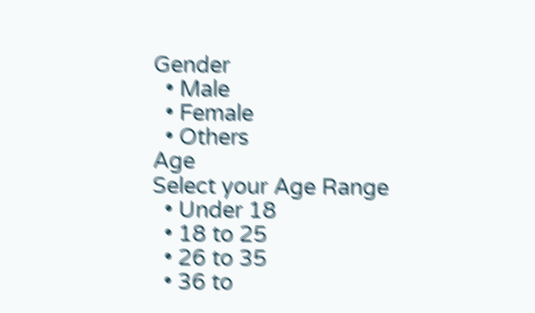Gender
  • Male
  • Female
  • Others
Age
Select your Age Range
  • Under 18
  • 18 to 25
  • 26 to 35
  • 36 to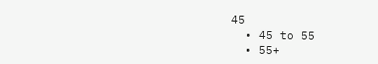45
  • 45 to 55
  • 55+